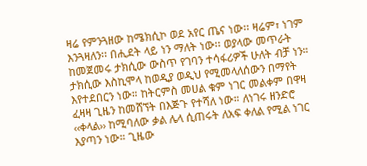ዛሬ የምንጓዘው ከሜክሲኮ ወደ አየር ጤና ነው፡፡ ዛሬም፣ ነገም እንጓዛለን፡፡ በሒደት ላይ ነን ማለት ነው፡፡ ወያላው መጥራት ከመጀመሩ ታክሲው ውስጥ የገባን ተሳፋሪዎች ሁለት ብቻ ነን። ታክሲው እስኪሞላ ከወዲያ ወዲህ የሚመላለሰውን በማየት እየተደበርን ነው። ከትርምስ መሀል ቁም ነገር መልቀም በዋዛ ፈዛዛ ጊዜን ከመሸኘት በእጅጉ የተሻለ ነው። ለነገሩ ዘንድሮ ‹‹ቀላል›› ከሚባለው ቃል ሌላ ሲጠሩት ለአፍ ቀለል የሚል ነገር እያጣን ነው። ጊዜው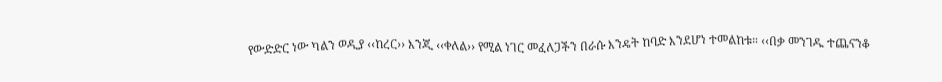የውድድር ነው ካልን ወዲያ ‹‹ከረር›› እንጂ ‹‹ቀለል›› የሚል ነገር መፈለጋችን በራሱ እንዴት ከባድ እንደሆነ ተመልከቱ። ‹‹በቃ መንገዱ ተጨናንቆ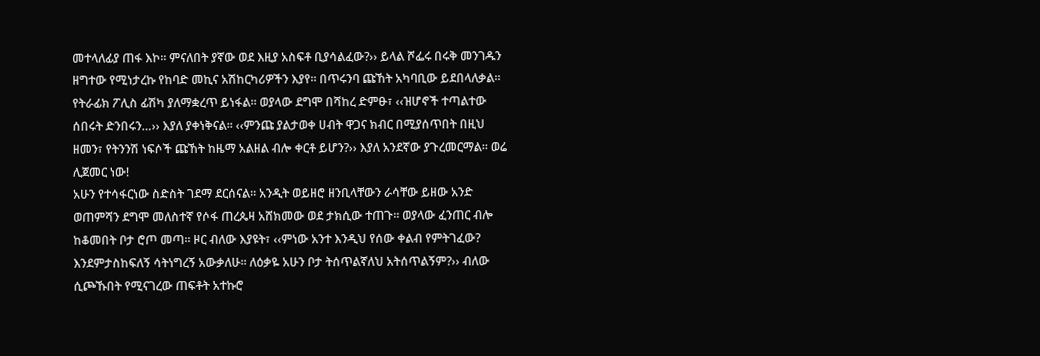መተላለፊያ ጠፋ እኮ፡፡ ምናለበት ያኛው ወደ እዚያ አስፍቶ ቢያሳልፈው?›› ይላል ሾፌሩ በሩቅ መንገዱን ዘግተው የሚነታረኩ የከባድ መኪና አሽከርካሪዎችን እያየ። በጥሩንባ ጩኸት አካባቢው ይደበላለቃል። የትራፊክ ፖሊስ ፊሽካ ያለማቋረጥ ይነፋል። ወያላው ደግሞ በሻከረ ድምፁ፣ ‹‹ዝሆኖች ተጣልተው ሰበሩት ድንበሩን…›› እያለ ያቀነቅናል፡፡ ‹‹ምንጩ ያልታወቀ ሀብት ዋጋና ክብር በሚያሰጥበት በዚህ ዘመን፣ የትንንሽ ነፍሶች ጩኸት ከዜማ አልዘል ብሎ ቀርቶ ይሆን?›› እያለ አንደኛው ያጉረመርማል፡፡ ወሬ ሊጀመር ነው!
አሁን የተሳፋርነው ስድስት ገደማ ደርሰናል። አንዲት ወይዘሮ ዘንቢላቸውን ራሳቸው ይዘው አንድ ወጠምሻን ደግሞ መለስተኛ የሶፋ ጠረጴዛ አሸክመው ወደ ታክሲው ተጠጉ። ወያላው ፈንጠር ብሎ ከቆመበት ቦታ ሮጦ መጣ። ዞር ብለው እያዩት፣ ‹‹ምነው አንተ እንዲህ የሰው ቀልብ የምትገፈው? እንደምታስከፍለኝ ሳትነግረኝ አውቃለሁ፡፡ ለዕቃዬ አሁን ቦታ ትሰጥልኛለህ አትሰጥልኝም?›› ብለው ሲጮኹበት የሚናገረው ጠፍቶት አተኩሮ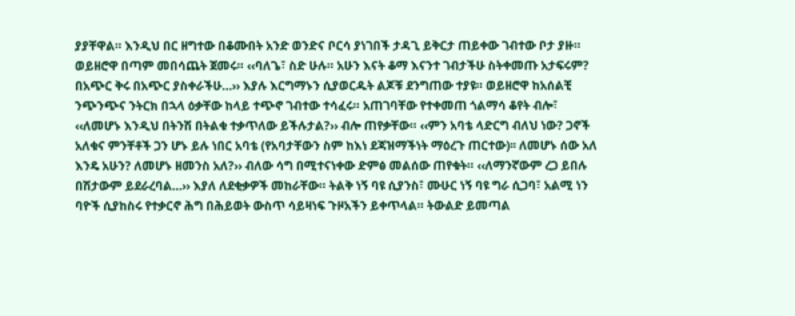ያያቸዋል። እንዲህ በር ዘግተው በቆሙበት አንድ ወንድና ቦርሳ ያነገበች ታዳጊ ይቅርታ ጠይቀው ገብተው ቦታ ያዙ። ወይዘሮዋ በጣም መበሳጨት ጀመሩ። ‹‹ባለጌ፣ ስድ ሁሉ። አሁን እናት ቆማ እናንተ ገብታችሁ ስትቀመጡ አታፍሩም? በአጭር ቅሩ በአጭር ያስቀራችሁ…›› እያሉ እርግማኑን ሲያወርዱት ልጆቹ ደንግጠው ተያዩ። ወይዘሮዋ ከአሰልቺ ንጭንጭና ንትርክ በኋላ ዕቃቸው ከላይ ተጭኖ ገብተው ተሳፈሩ። አጠገባቸው የተቀመጠ ጎልማሳ ቆየት ብሎ፣ ‹‹ለመሆኑ እንዲህ በትንሽ በትልቁ ተቃጥለው ይችሉታል?›› ብሎ ጠየቃቸው። ‹‹ምን አባቴ ላድርግ ብለህ ነው? ጋኖች አለቁና ምንቸቶች ጋን ሆኑ ይሉ ነበር አባቴ (የአባታቸውን ስም ከእነ ደጃዝማችነት ማዕረጉ ጠርተው)፡፡ ለመሆኑ ሰው አለ እንዴ አሁን? ለመሆኑ ዘመንስ አለ?›› ብለው ሳግ በሚተናነቀው ድምፅ መልሰው ጠየቁት። ‹‹ለማንኛውም ረጋ ይበሉ በሽታውም ይደራረባል…›› እያለ ለደቂቃዎች መከራቸው። ትልቅ ነኝ ባዩ ሲያንስ፣ ሙሁር ነኝ ባዩ ግራ ሲጋባ፣ አልሚ ነን ባዮች ሲያከስሩ የተቃርኖ ሕግ በሕይወት ውስጥ ሳይዛነፍ ጉዞአችን ይቀጥላል። ትውልድ ይመጣል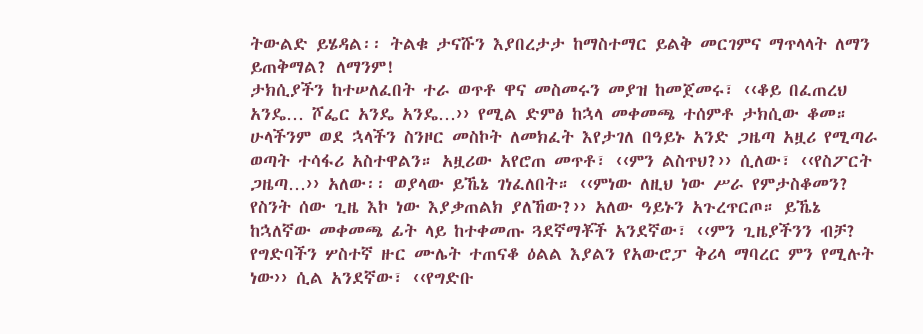ትውልድ ይሄዳል፡፡ ትልቁ ታናሹን እያበረታታ ከማስተማር ይልቅ መርገምና ማጥላላት ለማን ይጠቅማል? ለማንም!
ታክሲያችን ከተሠለፈበት ተራ ወጥቶ ዋና መስመሩን መያዝ ከመጀመሩ፣ ‹‹ቆይ በፈጠረህ አንዴ… ሾፌር አንዴ አንዴ…›› የሚል ድምፅ ከኋላ መቀመጫ ተሰምቶ ታክሲው ቆመ። ሁላችንም ወደ ኋላችን ስንዞር መስኮት ለመክፈት እየታገለ በዓይኑ አንድ ጋዜጣ አዟሪ የሚጣራ ወጣት ተሳፋሪ አስተዋልን። አዟሪው አየሮጠ መጥቶ፣ ‹‹ምን ልስጥህ?›› ሲለው፣ ‹‹የስፖርት ጋዜጣ…›› አለው፡፡ ወያላው ይኼኔ ገነፈለበት። ‹‹ምነው ለዚህ ነው ሥራ የምታስቆመን? የስንት ሰው ጊዜ እኮ ነው እያቃጠልክ ያለኸው?›› አለው ዓይኑን አጉረጥርጦ። ይኼኔ ከኋለኛው መቀመጫ ፊት ላይ ከተቀመጡ ጓደኛማቾች አንደኛው፣ ‹‹ምን ጊዜያችንን ብቻ? የግድባችን ሦስተኛ ዙር ሙሌት ተጠናቆ ዕልል እያልን የአውሮፓ ቅሪላ ማባረር ምን የሚሉት ነው›› ሲል አንደኛው፣ ‹‹የግድቡ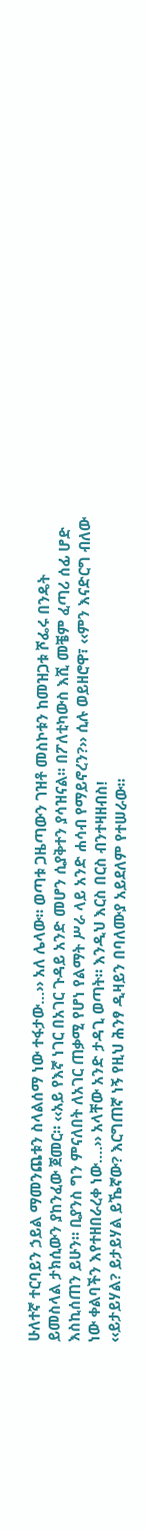ሁለተኛ ተርባይን ኃይል ማመንጨቱን ስላልሰማ ነው ተፋታው…›› አለ ሌላው። ወጣቱ ጋዜጣውን ገዝቶ መስኮቱን ከመዝጋቱ ሾፌሩ በንዴት ይመስላል ታክሲውን ያከንፈው ጀመር። ‹‹አይ የእኛ ነገር በአገር ጉዳይ አንድ መሆን ሲያቅተን ያሳዝናል፡፡ በፖለቲካውስ እሺ መቼም ፈጣሪ ሰፊ ሆድ እስኪሰጠን ይሁን። ቢያንስ ግን ምናለበት ለአገር ጠቃሚ የሆነ የልማት ሥራ ላይ አንድ ሐሳብ የማይኖረን?›› ሲሉ ወይዘሮዋ፣ ‹‹ምን እናድርግ ብለው ነው ቀልባችን እየተዘበራረቀ ነው….›› አላቸው አንድ ታዳጊ ወጣት። እንዲህ እርስ በርስ ብንተዛዘብስ!
‹‹ይታይሃል? ይታይሃል ይኼኛው? እርግጠኛ ነኝ የዚህ ሕንፃ ዲዛይን በባለሙያ አይደለም የተሠራው።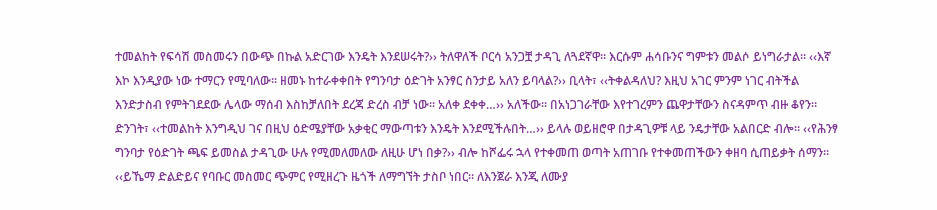ተመልከት የፍሳሽ መስመሩን በውጭ በኩል አድርገው እንዴት እንደሠሩት?›› ትለዋለች ቦርሳ አንጋቿ ታዳጊ ለጓደኛዋ። እርሱም ሐሳቡንና ግምቱን መልሶ ይነግራታል። ‹‹እኛ እኮ እንዲያው ነው ተማርን የሚባለው፡፡ ዘመኑ ከተራቀቀበት የግንባታ ዕድገት አንፃር ስንታይ አለን ይባላል?›› ቢላት፣ ‹‹ትቀልዳለህ? እዚህ አገር ምንም ነገር ብትችል እንድታስብ የምትገደደው ሌላው ማሰብ እስከቻለበት ደረጃ ድረስ ብቻ ነው። አለቀ ደቀቀ…›› አለችው። በአነጋገራቸው እየተገረምን ጨዋታቸውን ስናዳምጥ ብዙ ቆየን። ድንገት፣ ‹‹ተመልከት እንግዲህ ገና በዚህ ዕድሜያቸው አቃቂር ማውጣቱን እንዴት እንደሚችሉበት…›› ይላሉ ወይዘሮዋ በታዳጊዎቹ ላይ ንዴታቸው አልበርድ ብሎ። ‹‹የሕንፃ ግንባታ የዕድገት ጫፍ ይመስል ታዳጊው ሁሉ የሚመለመለው ለዚሁ ሆነ በቃ?›› ብሎ ከሾፌሩ ኋላ የተቀመጠ ወጣት አጠገቡ የተቀመጠችውን ቀዘባ ሲጠይቃት ሰማን። ‹‹ይኼማ ድልድይና የባቡር መስመር ጭምር የሚዘረጉ ዜጎች ለማግኘት ታስቦ ነበር። ለእንጀራ እንጂ ለሙያ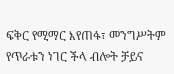ፍቅር የሚማር እየጠፋ፣ መንግሥትም የጥራቱን ነገር ችላ ብሎት ቻይና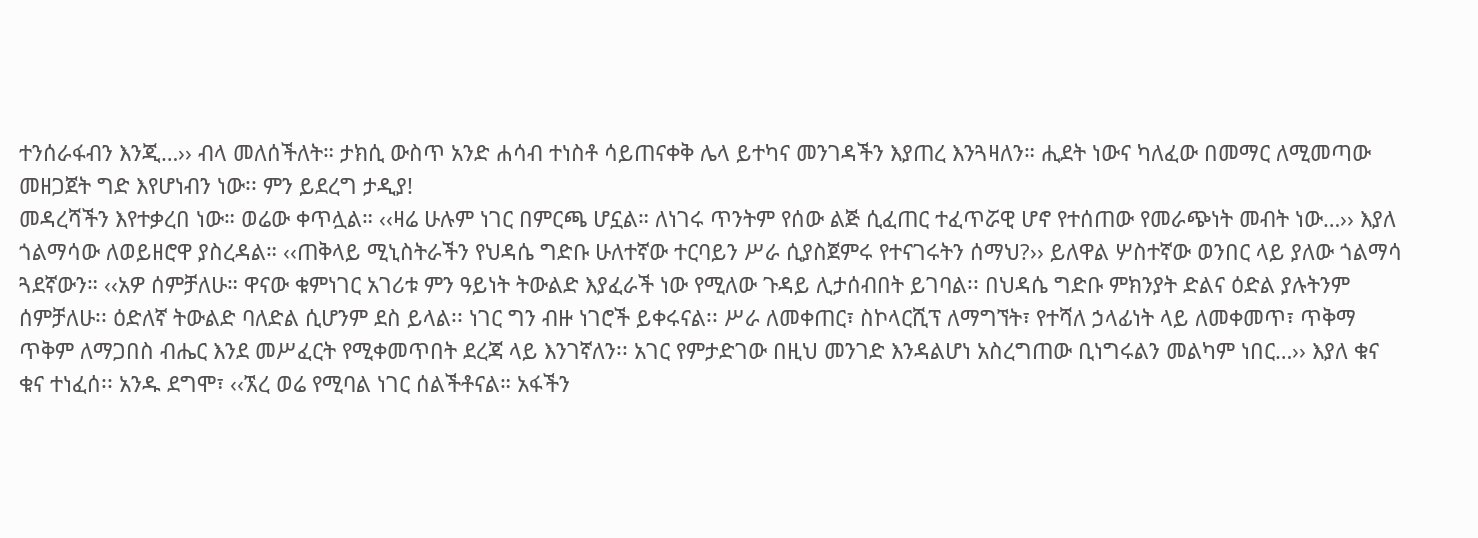ተንሰራፋብን እንጂ…›› ብላ መለሰችለት። ታክሲ ውስጥ አንድ ሐሳብ ተነስቶ ሳይጠናቀቅ ሌላ ይተካና መንገዳችን እያጠረ እንጓዛለን። ሒደት ነውና ካለፈው በመማር ለሚመጣው መዘጋጀት ግድ እየሆነብን ነው፡፡ ምን ይደረግ ታዲያ!
መዳረሻችን እየተቃረበ ነው። ወሬው ቀጥሏል። ‹‹ዛሬ ሁሉም ነገር በምርጫ ሆኗል። ለነገሩ ጥንትም የሰው ልጅ ሲፈጠር ተፈጥሯዊ ሆኖ የተሰጠው የመራጭነት መብት ነው…›› እያለ ጎልማሳው ለወይዘሮዋ ያስረዳል። ‹‹ጠቅላይ ሚኒስትራችን የህዳሴ ግድቡ ሁለተኛው ተርባይን ሥራ ሲያስጀምሩ የተናገሩትን ሰማህ?›› ይለዋል ሦስተኛው ወንበር ላይ ያለው ጎልማሳ ጓደኛውን። ‹‹አዎ ሰምቻለሁ። ዋናው ቁምነገር አገሪቱ ምን ዓይነት ትውልድ እያፈራች ነው የሚለው ጉዳይ ሊታሰብበት ይገባል፡፡ በህዳሴ ግድቡ ምክንያት ድልና ዕድል ያሉትንም ሰምቻለሁ፡፡ ዕድለኛ ትውልድ ባለድል ሲሆንም ደስ ይላል፡፡ ነገር ግን ብዙ ነገሮች ይቀሩናል፡፡ ሥራ ለመቀጠር፣ ስኮላርሺፕ ለማግኘት፣ የተሻለ ኃላፊነት ላይ ለመቀመጥ፣ ጥቅማ ጥቅም ለማጋበስ ብሔር እንደ መሥፈርት የሚቀመጥበት ደረጃ ላይ እንገኛለን፡፡ አገር የምታድገው በዚህ መንገድ እንዳልሆነ አስረግጠው ቢነግሩልን መልካም ነበር…›› እያለ ቁና ቁና ተነፈሰ፡፡ አንዱ ደግሞ፣ ‹‹ኧረ ወሬ የሚባል ነገር ሰልችቶናል። አፋችን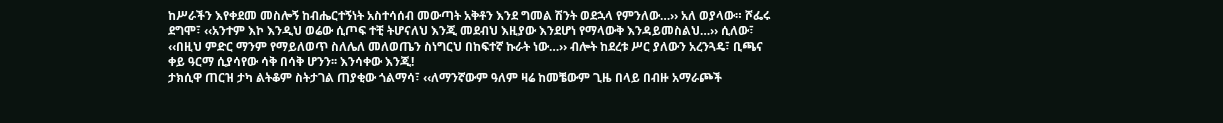ከሥራችን እየቀደመ መስሎኝ ከብሔርተኝነት አስተሳሰብ መውጣት አቅቶን እንደ ግመል ሽንት ወደኋላ የምንለው…›› አለ ወያላው። ሾፌሩ ደግሞ፣ ‹‹አንተም እኮ እንዲህ ወሬው ሲጦፍ ተቺ ትሆናለህ እንጂ መደብህ እዚያው እንደሆነ የማላውቅ እንዳይመስልህ…›› ሲለው፣ ‹‹በዚህ ምድር ማንም የማይለወጥ ስለሌለ መለወጤን ስነግርህ በከፍተኛ ኩራት ነው…›› ብሎት ከደረቱ ሥር ያለውን አረንጓዴ፣ ቢጫና ቀይ ዓርማ ሲያሳየው ሳቅ በሳቅ ሆንን፡፡ እንሳቀው እንጂ!
ታክሲዋ ጠርዝ ታካ ልትቆም ስትታገል ጠያቂው ጎልማሳ፣ ‹‹ለማንኛውም ዓለም ዛሬ ከመቼውም ጊዜ በላይ በብዙ አማራጮች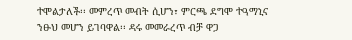ተሞልታለች፡፡ መምረጥ መብት ሲሆን፣ ምርጫ ደግሞ ተዓማኒና ንፁህ መሆን ይገባዋል፡፡ ዳሩ መመራረጥ ብቻ ዋጋ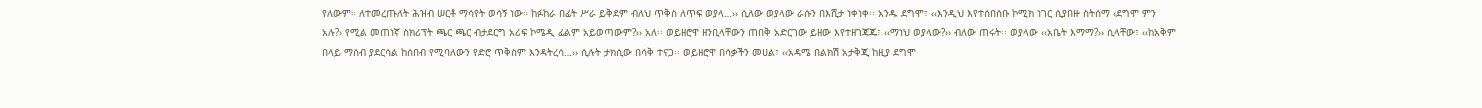የለውም። ለተመረጡለት ሕዝብ ሠርቶ ማሳየት ወሳኝ ነው። ከፉከራ በፊት ሥራ ይቅደም ብለህ ጥቅስ ለጥፍ ወያላ…›› ሲለው ወያላው ራሱን በእሺታ ነቀነቀ፡፡ አንዱ ደግሞ፣ ‹‹እንዲህ እየተሰበሰቡ ኮሚክ ነገር ሲያበዙ ስትሰማ ‹ደግሞ ምን አሉ?› የሚል መጠነኛ ስክሪፕት ጫር ጫር ብታደርግ አሪፍ ኮሜዲ ፊልም አይወጣውም?›› አለ፡፡ ወይዘሮዋ ዘንቢላቸውን ጠበቅ አድርገው ይዘው እየተዘገጃጁ፣ ‹‹ማነህ ወያላው?›› ብለው ጠሩት፡፡ ወያላው ‹‹አቤት እማማ?›› ሲላቸው፣ ‹‹ከአቅም በላይ ማሰብ ያደርሳል ከሰበብ የሚባለውን የድሮ ጥቅስም እንዳትረሳ…›› ሲሉት ታክሲው በሳቅ ተናጋ፡፡ ወይዘሮዋ በሳቃችን መሀል፣ ‹‹አዳሜ በልክሽ አታቅጂ ከዚያ ደግሞ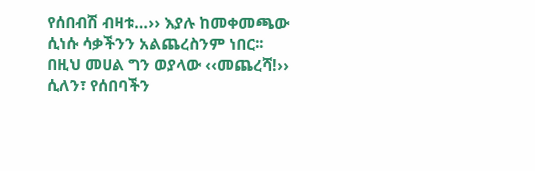የሰበብሽ ብዛቱ…›› እያሉ ከመቀመጫው ሲነሱ ሳቃችንን አልጨረስንም ነበር፡፡ በዚህ መሀል ግን ወያላው ‹‹መጨረሻ!›› ሲለን፣ የሰበባችን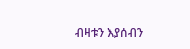ብዛቱን እያሰብን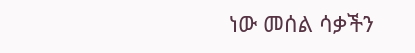ነው መሰል ሳቃችን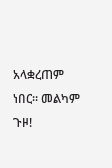አላቋረጠም ነበር። መልካም ጉዞ!